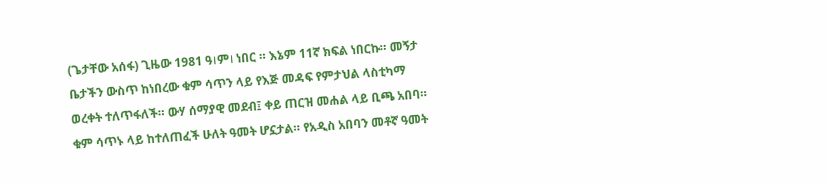(ጌታቸው አሰፋ) ጊዜው 1981 ዓ।ም। ነበር ። እኔም 11ኛ ክፍል ነበርኩ። መኝታ ቤታችን ውስጥ ከነበረው ቁም ሳጥን ላይ የእጅ መዳፍ የምታህል ላስቲካማ ወረቀት ተለጥፋለች። ውሃ ሰማያዊ መደብ፤ ቀይ ጠርዝ መሐል ላይ ቢጫ አበባ። ቁም ሳጥኑ ላይ ከተለጠፈች ሁለት ዓመት ሆኗታል። የአዲስ አበባን መቶኛ ዓመት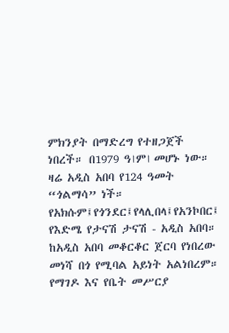ምክንያት በማድረግ የተዘጋጀች ነበረች። በ1979 ዓ।ም। መሆኑ ነው። ዛሬ አዲስ አበባ የ124 ዓመት “ጎልማሳ” ነች። የአክሱም፤የጎንደር፤የላሊበላ፤የአንኮበር፤ የእድሜ የታናሽ ታናሽ - አዲስ አበባ። ከአዲስ አበባ መቆርቆር ጀርባ የነበረው መነሻ በጎ የሚባል አይነት አልነበረም። የማገዶ እና የቤት መሥርያ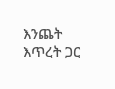እንጨት እጥረት ጋር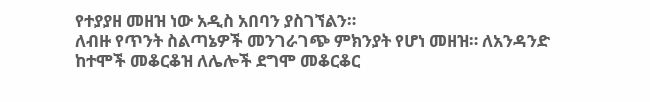የተያያዘ መዘዝ ነው አዲስ አበባን ያስገኘልን።
ለብዙ የጥንት ስልጣኔዎች መንገራገጭ ምክንያት የሆነ መዘዝ። ለአንዳንድ ከተሞች መቆርቆዝ ለሌሎች ደግሞ መቆርቆር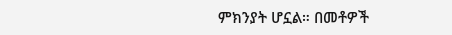ምክንያት ሆኗል። በመቶዎች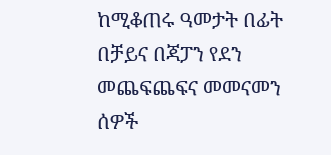ከሚቆጠሩ ዓመታት በፊት በቻይና በጃፓን የደን መጨፍጨፍና መመናመን ሰዎች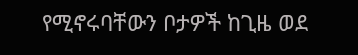የሚኖሩባቸውን ቦታዎች ከጊዜ ወደ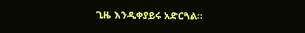ጊዜ እንዲቀያይሩ አድርጓል።